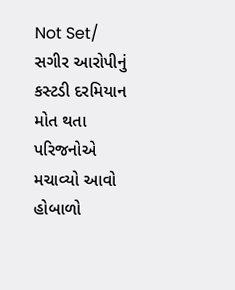Not Set/ સગીર આરોપીનું કસ્ટડી દરમિયાન મોત થતા પરિજનોએ મચાવ્યો આવો હોબાળો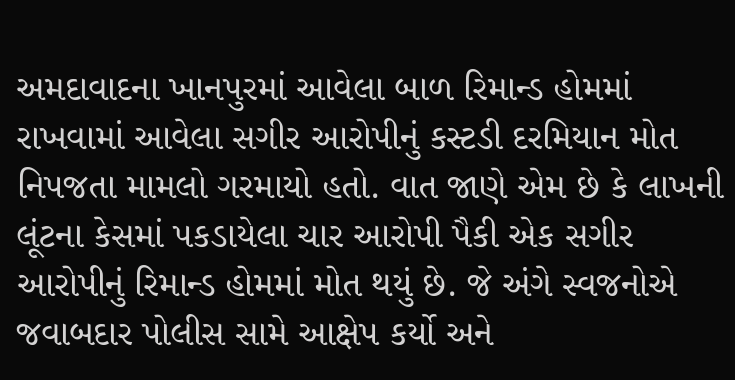અમદાવાદના ખાનપુરમાં આવેલા બાળ રિમાન્ડ હોમમાં રાખવામાં આવેલા સગીર આરોપીનું કસ્ટડી દરમિયાન મોત નિપજતા મામલો ગરમાયો હતો. વાત જાણે એમ છે કે લાખની લૂંટના કેસમાં પકડાયેલા ચાર આરોપી પૈકી એક સગીર આરોપીનું રિમાન્ડ હોમમાં મોત થયું છે. જે અંગે સ્વજનોએ જવાબદાર પોલીસ સામે આક્ષેપ કર્યો અને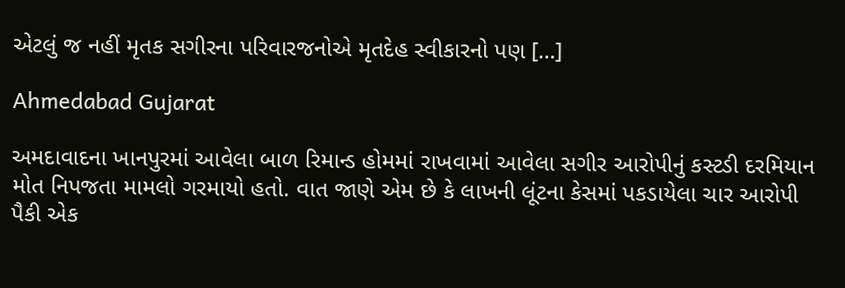એટલું જ નહીં મૃતક સગીરના પરિવારજનોએ મૃતદેહ સ્વીકારનો પણ […]

Ahmedabad Gujarat

અમદાવાદના ખાનપુરમાં આવેલા બાળ રિમાન્ડ હોમમાં રાખવામાં આવેલા સગીર આરોપીનું કસ્ટડી દરમિયાન મોત નિપજતા મામલો ગરમાયો હતો. વાત જાણે એમ છે કે લાખની લૂંટના કેસમાં પકડાયેલા ચાર આરોપી પૈકી એક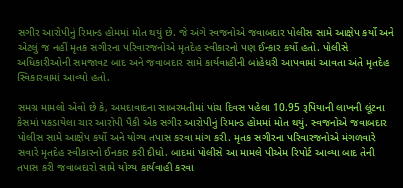સગીર આરોપીનું રિમાન્ડ હોમમાં મોત થયું છે. જે અંગે સ્વજનોએ જવાબદાર પોલીસ સામે આક્ષેપ કર્યો અને એટલું જ નહીં મૃતક સગીરના પરિવારજનોએ મૃતદેહ સ્વીકારનો પણ ઈન્કાર કર્યો હતો. પોલીસે અધિકારીઓની સમજાવટ બાદ અને જવાબદાર સામે કાર્યવાહીની બાંહેધરી આપવામાં આવતા અંતે મૃતદેહ સ્વિકારવામાં આવ્યો હતો.

સમગ્ર મામલો એવો છે કે, અમદાવાદના સાબરમતીમાં પાંચ દિવસ પહેલા 10.95 રૂપિયાની લાખની લૂંટના કેસમાં પકડાયેલા ચાર આરોપી પૈકી એક સગીર આરોપીનું રિમાન્ડ હોમમાં મોત થયું. સ્વજનોએ જવાબદાર પોલીસ સામે આક્ષેપ કર્યો અને યોગ્ય તપાસ કરવા માંગ કરી. મૃતક સગીરના પરિવારજનોએ મંગળવારે સવારે મૃતદેહ સ્વીકારનો ઈનકાર કરી દીધો. બાદમાં પોલીસે આ મામલે પીએમ રિપોર્ટ આવ્યા બાદ તેની તપાસ કરી જવાબદારો સામે યોગ્ય કાર્યવાહી કરવા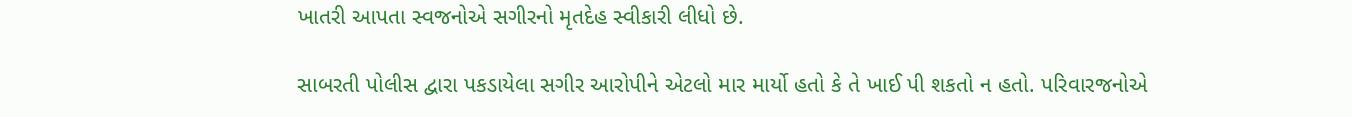ખાતરી આપતા સ્વજનોએ સગીરનો મૃતદેહ સ્વીકારી લીધો છે.

સાબરતી પોલીસ દ્વારા પકડાયેલા સગીર આરોપીને એટલો માર માર્યો હતો કે તે ખાઈ પી શકતો ન હતો. પરિવારજનોએ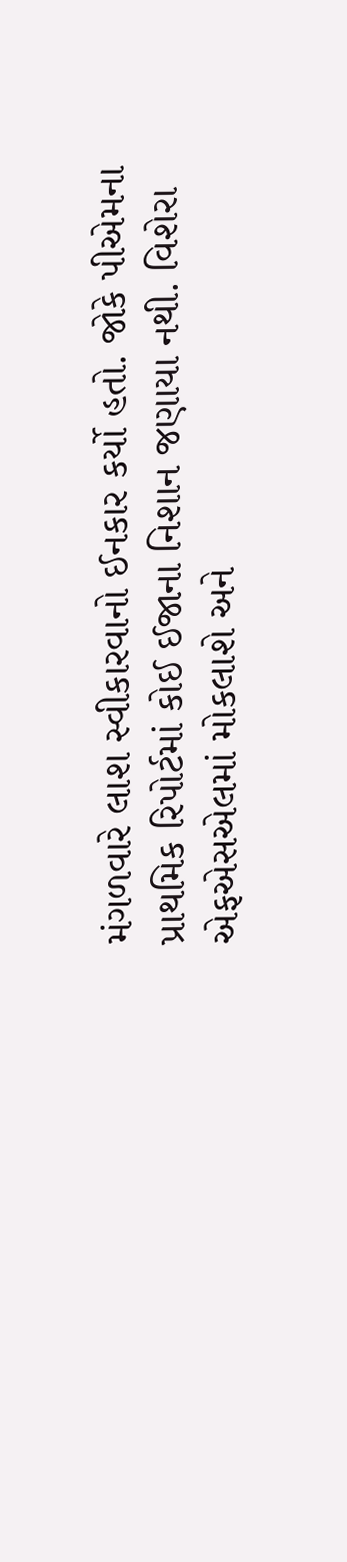મંગળવારે લાશ સ્વીકારવાનો ઈનકાર કર્યો હતો. જોકે પીએમના પ્રાથમિક રિપોર્ટમાં કોઈ ઈજાના નિશાન જણાયા નથી. વિશેરા એફએસએલમાં મોકલાશે અને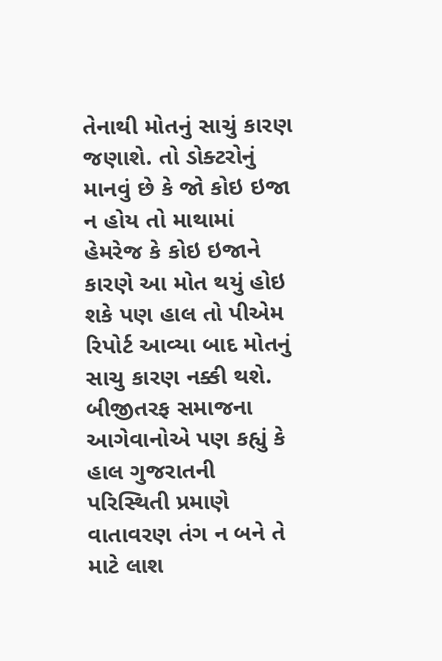તેનાથી મોતનું સાચું કારણ જણાશે. તો ડોક્ટરોનું માનવું છે કે જો કોઇ ઇજા ન હોય તો માથામાં હેમરેજ કે કોઇ ઇજાને કારણે આ મોત થયું હોઇ શકે પણ હાલ તો પીએમ રિપોર્ટ આવ્યા બાદ મોતનું સાચુ કારણ નક્કી થશે. બીજીતરફ સમાજના આગેવાનોએ પણ કહ્યું કે હાલ ગુજરાતની પરિસ્થિતી પ્રમાણે વાતાવરણ તંગ ન બને તે માટે લાશ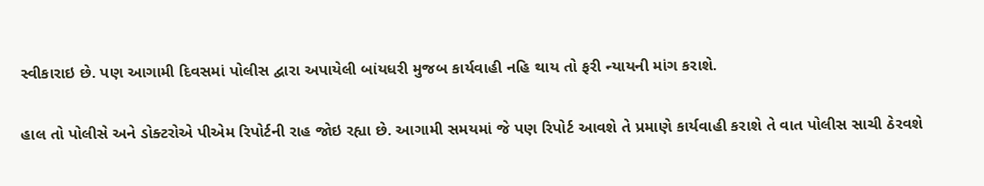સ્વીકારાઇ છે. પણ આગામી દિવસમાં પોલીસ દ્વારા અપાયેલી બાંયધરી મુજબ કાર્યવાહી નહિ થાય તો ફરી ન્યાયની માંગ કરાશે.

હાલ તો પોલીસે અને ડોક્ટરોએ પીએમ રિપોર્ટની રાહ જોઇ રહ્યા છે. આગામી સમયમાં જે પણ રિપોર્ટ આવશે તે પ્રમાણે કાર્યવાહી કરાશે તે વાત પોલીસ સાચી ઠેરવશે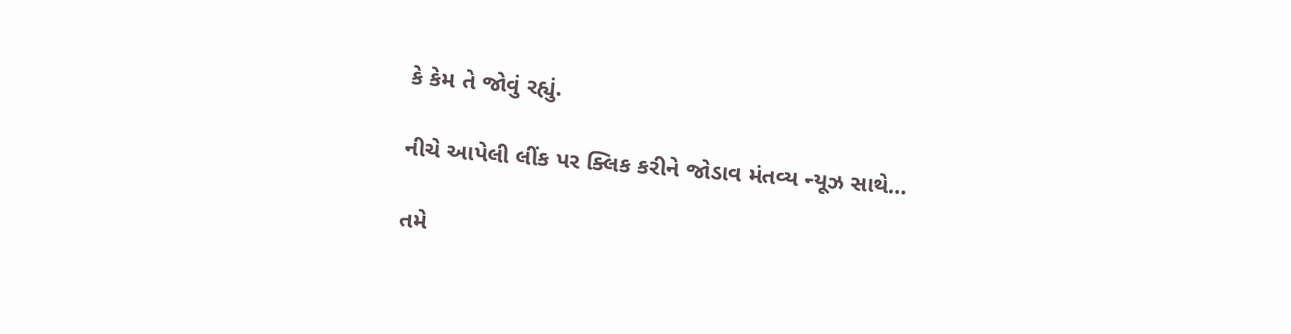કે કેમ તે જોવું રહ્યું.

નીચે આપેલી લીંક પર ક્લિક કરીને જોડાવ મંતવ્ય ન્યૂઝ સાથે…

તમે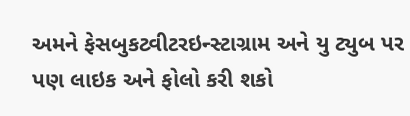અમને ફેસબુકટ્વીટરઇન્સ્ટાગ્રામ અને યુ ટ્યુબ પર પણ લાઇક અને ફોલો કરી શકો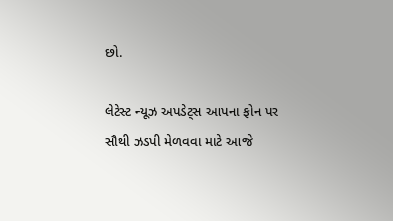છો.

લેટેસ્ટ ન્યૂઝ અપડેટ્સ આપના ફોન પર સૌથી ઝડપી મેળવવા માટે આજે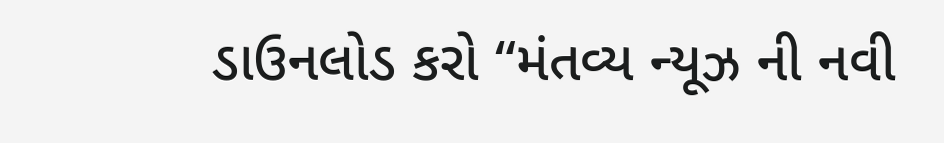ડાઉનલોડ કરો “મંતવ્ય ન્યૂઝ ની નવી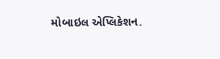મોબાઇલ એપ્લિકેશન.